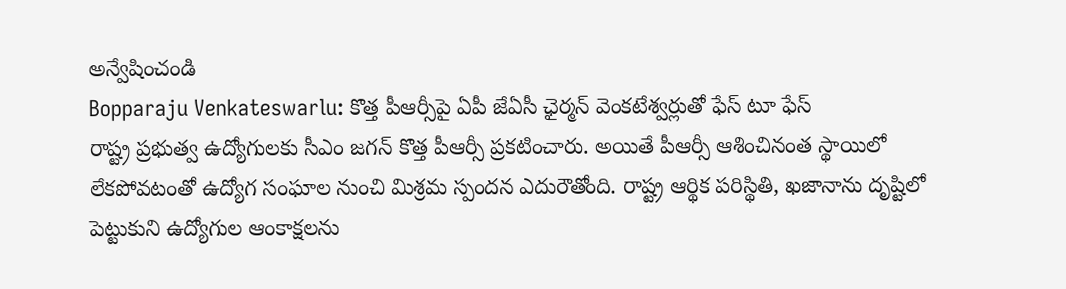అన్వేషించండి
Bopparaju Venkateswarlu: కొత్త పీఆర్సీపై ఏపీ జేఏసీ ఛైర్మన్ వెంకటేశ్వర్లుతో ఫేస్ టూ ఫేస్
రాష్ట్ర ప్రభుత్వ ఉద్యోగులకు సీఎం జగన్ కొత్త పీఆర్సీ ప్రకటించారు. అయితే పీఆర్సీ ఆశించినంత స్థాయిలో లేకపోవటంతో ఉద్యోగ సంఘాల నుంచి మిశ్రమ స్పందన ఎదురౌతోంది. రాష్ట్ర ఆర్థిక పరిస్థితి, ఖజానాను దృష్టిలో పెట్టుకుని ఉద్యోగుల ఆంకాక్షలను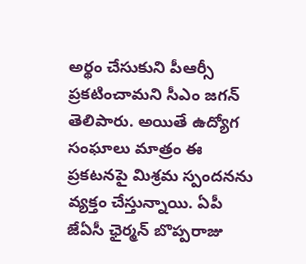అర్థం చేసుకుని పీఆర్సీ ప్రకటించామని సీఎం జగన్ తెలిపారు. అయితే ఉద్యోగ సంఘాలు మాత్రం ఈ ప్రకటనపై మిశ్రమ స్పందనను వ్యక్తం చేస్తున్నాయి. ఏపీ జేఏసీ ఛైర్మన్ బొప్పరాజు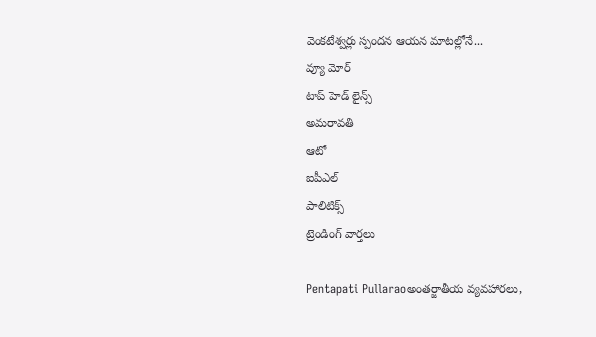వెంకటేశ్వర్లు స్పందన ఆయన మాటల్లోనే...
వ్యూ మోర్
టాప్ హెడ్ లైన్స్
అమరావతి
ఆటో
ఐపీఎల్
పాలిటిక్స్
ట్రెండింగ్ వార్తలు

Pentapati Pullaraoఅంతర్జాతీయ వ్యవహారలు,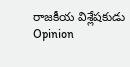రాజకీయ విశ్లేషకుడు
Opinion